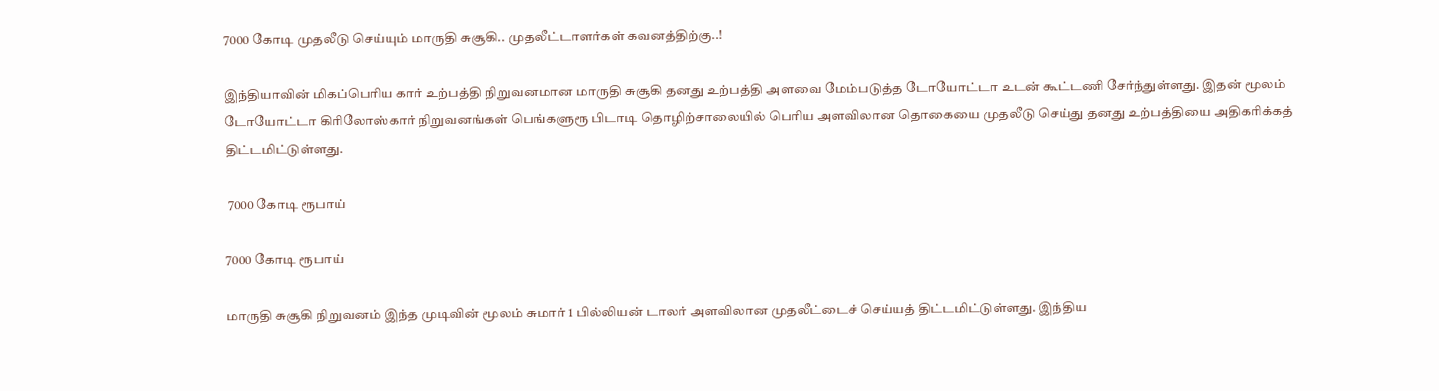7000 கோடி முதலீடு செய்யும் மாருதி சுசூகி.. முதலீட்டாளர்கள் கவனத்திற்கு..!

இந்தியாவின் மிகப்பெரிய கார் உற்பத்தி நிறுவனமான மாருதி சுசூகி தனது உற்பத்தி அளவை மேம்படுத்த டோயோட்டா உடன் கூட்டணி சேர்ந்துள்ளது. இதன் மூலம் டோயோட்டா கிரிலோஸ்கார் நிறுவனங்கள் பெங்களுரூ பிடாடி தொழிற்சாலையில் பெரிய அளவிலான தொகையை முதலீடு செய்து தனது உற்பத்தியை அதிகரிக்கத் திட்டமிட்டுள்ளது.

 7000 கோடி ரூபாய்

7000 கோடி ரூபாய்

மாருதி சுசூகி நிறுவனம் இந்த முடிவின் மூலம் சுமார் 1 பில்லியன் டாலர் அளவிலான முதலீட்டைச் செய்யத் திட்டமிட்டுள்ளது. இந்திய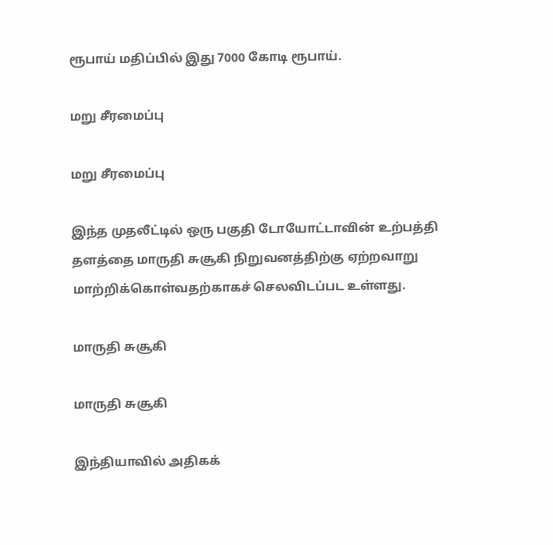ரூபாய் மதிப்பில் இது 7000 கோடி ரூபாய்.

மறு சீரமைப்பு

மறு சீரமைப்பு

இந்த முதலீட்டில் ஒரு பகுதி டோயோட்டாவின் உற்பத்தி தளத்தை மாருதி சுசூகி நிறுவனத்திற்கு ஏற்றவாறு மாற்றிக்கொள்வதற்காகச் செலவிடப்பட உள்ளது.

மாருதி சுசூகி

மாருதி சுசூகி

இந்தியாவில் அதிகக்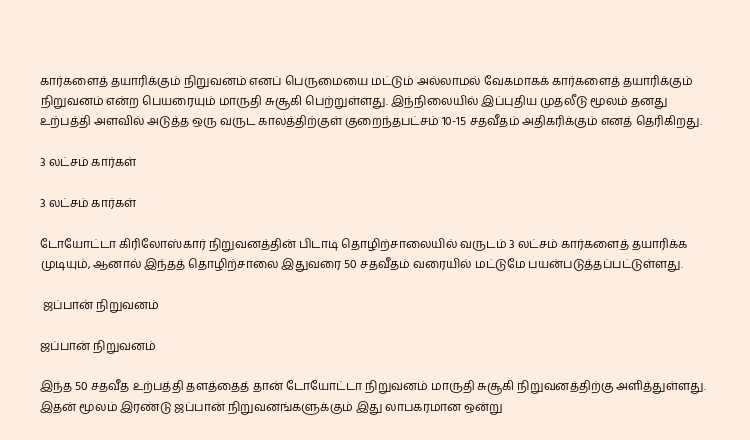கார்களைத் தயாரிக்கும் நிறுவனம் எனப் பெருமையை மட்டும் அல்லாமல் வேகமாகக் கார்களைத் தயாரிக்கும் நிறுவனம் என்ற பெயரையும் மாருதி சுசூகி பெற்றுள்ளது. இந்நிலையில் இப்புதிய முதலீடு மூலம் தனது உற்பத்தி அளவில் அடுத்த ஒரு வருட காலத்திற்குள் குறைந்தபட்சம் 10-15 சதவீதம் அதிகரிக்கும் எனத் தெரிகிறது.

3 லட்சம் கார்கள்

3 லட்சம் கார்கள்

டோயோட்டா கிரிலோஸ்கார் நிறுவனத்தின் பிடாடி தொழிற்சாலையில் வருடம் 3 லட்சம் கார்களைத் தயாரிக்க முடியும், ஆனால் இந்தத் தொழிற்சாலை இதுவரை 50 சதவீதம் வரையில் மட்டுமே பயன்படுத்தப்பட்டுள்ளது.

 ஜப்பான் நிறுவனம்

ஜப்பான் நிறுவனம்

இந்த 50 சதவீத உற்பத்தி தளத்தைத் தான் டோயோட்டா நிறுவனம் மாருதி சுசூகி நிறுவனத்திற்கு அளித்துள்ளது. இதன் மூலம் இரண்டு ஜப்பான் நிறுவனங்களுக்கும் இது லாபகரமான ஒன்று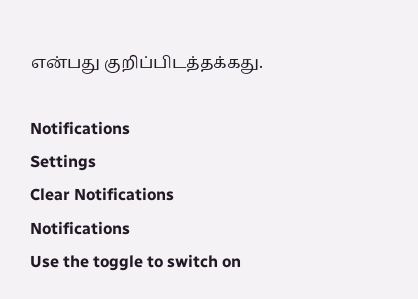என்பது குறிப்பிடத்தக்கது.

Notifications
Settings
Clear Notifications
Notifications
Use the toggle to switch on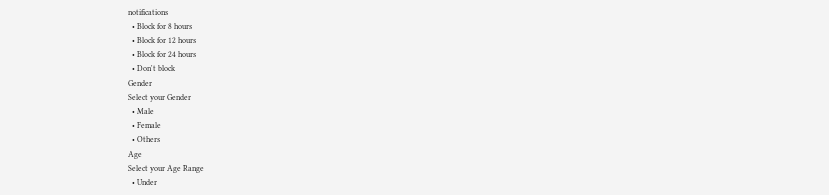notifications
  • Block for 8 hours
  • Block for 12 hours
  • Block for 24 hours
  • Don't block
Gender
Select your Gender
  • Male
  • Female
  • Others
Age
Select your Age Range
  • Under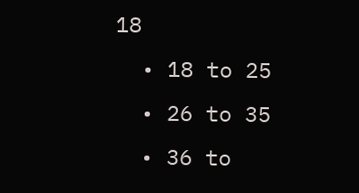18
  • 18 to 25
  • 26 to 35
  • 36 to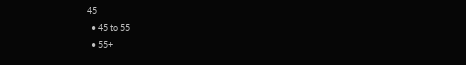45
  • 45 to 55
  • 55+